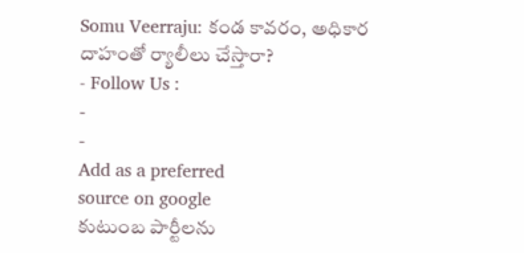Somu Veerraju: కండ కావరం, అధికార దాహంతో ర్యాలీలు చేస్తారా?
- Follow Us :
-
-
Add as a preferred
source on google
కుటుంబ పార్టీలను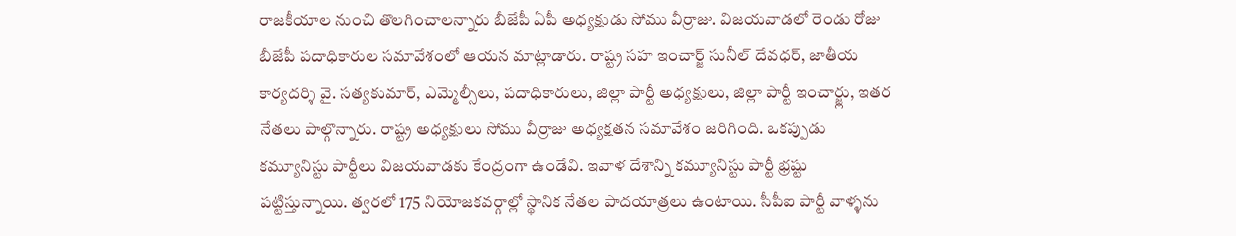రాజకీయాల నుంచి తొలగించాలన్నారు బీజేపీ ఏపీ అధ్యక్షుడు సోము వీర్రాజు. విజయవాడలో రెండు రోజు బీజేపీ పదాధికారుల సమావేశంలో ఆయన మాట్లాడారు. రాష్ట్ర సహ ఇంచార్జ్ సునీల్ దేవధర్, జాతీయ కార్యదర్శి వై. సత్యకుమార్, ఎమ్మెల్సీలు, పదాధికారులు, జిల్లా పార్టీ అధ్యక్షులు, జిల్లా పార్టీ ఇంచార్జ్లు, ఇతర నేతలు పాల్గొన్నారు. రాష్ట్ర అధ్యక్షులు సోము వీర్రాజు అధ్యక్షతన సమావేశం జరిగింది. ఒకప్పుడు కమ్యూనిస్టు పార్టీలు విజయవాడకు కేంద్రంగా ఉండేవి. ఇవాళ దేశాన్ని కమ్యూనిస్టు పార్టీ భ్రష్టు పట్టిస్తున్నాయి. త్వరలో 175 నియోజకవర్గాల్లో స్థానిక నేతల పాదయాత్రలు ఉంటాయి. సీపీఐ పార్టీ వాళ్ళను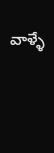వాళ్ళే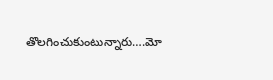తొలగించుకుంటున్నారు….మో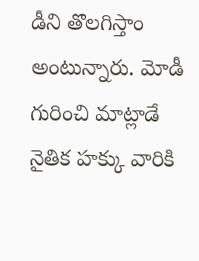డీని తొలగిస్తాం అంటున్నారు. మోడీ గురించి మాట్లాడే నైతిక హక్కు వారికి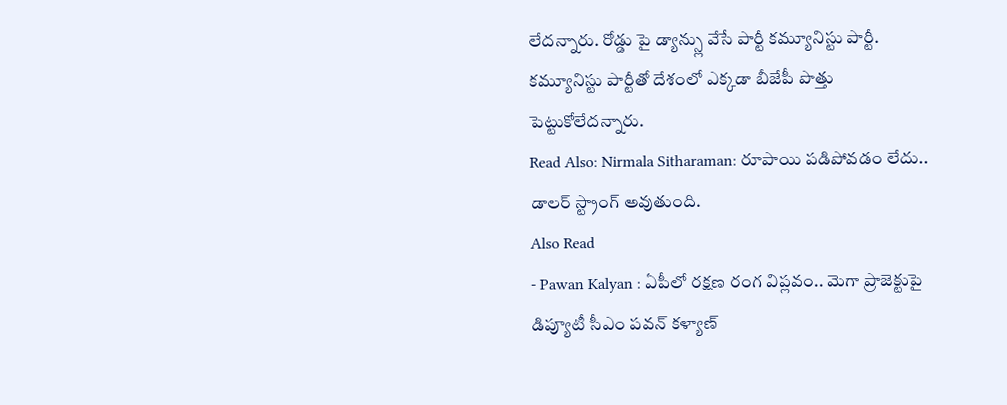లేదన్నారు. రోడ్డు పై డ్యాన్స్లు వేసే పార్టీ కమ్యూనిస్టు పార్టీ. కమ్యూనిస్టు పార్టీతో దేశంలో ఎక్కడా బీజేపీ పొత్తు పెట్టుకోలేదన్నారు.
Read Also: Nirmala Sitharaman: రూపాయి పడిపోవడం లేదు.. డాలర్ స్ట్రాంగ్ అవుతుంది.
Also Read
- Pawan Kalyan : ఏపీలో రక్షణ రంగ విప్లవం.. మెగా ప్రాజెక్టుపై డిప్యూటీ సీఎం పవన్ కళ్యాణ్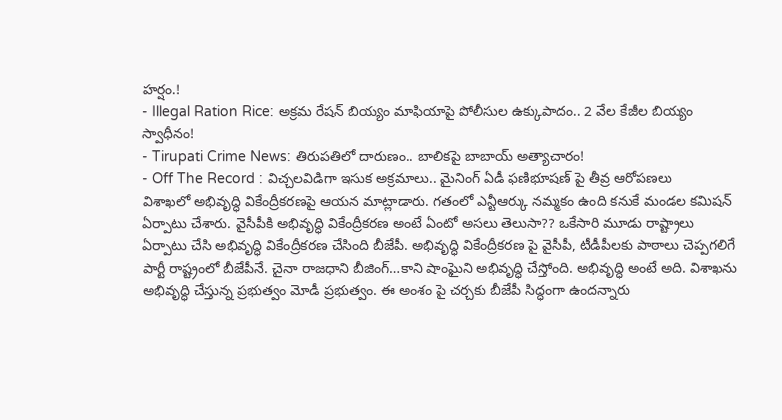హర్షం.!
- Illegal Ration Rice: అక్రమ రేషన్ బియ్యం మాఫియాపై పోలీసుల ఉక్కుపాదం.. 2 వేల కేజీల బియ్యం స్వాధీనం!
- Tirupati Crime News: తిరుపతిలో దారుణం.. బాలికపై బాబాయ్ అత్యాచారం!
- Off The Record : విచ్చలవిడిగా ఇసుక అక్రమాలు.. మైనింగ్ ఏడీ ఫణిభూషణ్ పై తీవ్ర ఆరోపణలు
విశాఖలో అభివృద్ధి వికేంద్రీకరణపై ఆయన మాట్లాడారు. గతంలో ఎన్టీఆర్కు నమ్మకం ఉంది కనుకే మండల కమిషన్ ఏర్పాటు చేశారు. వైసీపీకి అభివృద్ధి వికేంద్రీకరణ అంటే ఏంటో అసలు తెలుసా?? ఒకేసారి మూడు రాష్ట్రాలు ఏర్పాటు చేసి అభివృద్ధి వికేంద్రీకరణ చేసింది బీజేపీ. అభివృద్ధి వికేంద్రీకరణ పై వైసీపీ, టీడీపీలకు పాఠాలు చెప్పగలిగే పార్టీ రాష్ట్రంలో బీజేపీనే. చైనా రాజధాని బీజింగ్…కాని షాంఘైని అభివృద్ధి చేస్తోంది. అభివృద్ధి అంటే అది. విశాఖను అభివృద్ధి చేస్తున్న ప్రభుత్వం మోడీ ప్రభుత్వం. ఈ అంశం పై చర్చకు బీజేపీ సిద్ధంగా ఉందన్నారు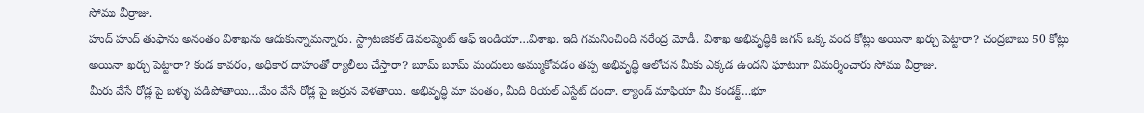సోము వీర్రాజు.
హుద్ హుద్ తుఫాను అనంతం విశాఖను ఆదుకున్నామన్నారు. స్ట్రాటజికల్ డెవలప్మెంట్ ఆఫ్ ఇండియా…విశాఖ. ఇది గమనించింది నరేంద్ర మోడీ. విశాఖ అభివృద్ధికి జగన్ ఒక్క వంద కోట్లు అయినా ఖర్చు పెట్టారా? చంద్రబాబు 50 కోట్లు అయినా ఖర్చు పెట్టారా? కండ కావరం, అధికార దాహంతో ర్యాలీలు చేస్తారా? బూమ్ బూమ్ మందులు అమ్ముకోవడం తప్ప అభివృద్ధి ఆలోచన మీకు ఎక్కడ ఉందని ఘాటుగా విమర్శించారు సోము వీర్రాజు.
మీరు వేసే రోడ్ల పై బళ్ళు పడిపోతాయి…మేం వేసే రోడ్ల పై జర్రున వెళతాయి. అభివృద్ధి మా పంతం, మీది రియల్ ఎస్టేట్ దందా. ల్యాండ్ మాఫియా మీ కండక్ట్…భూ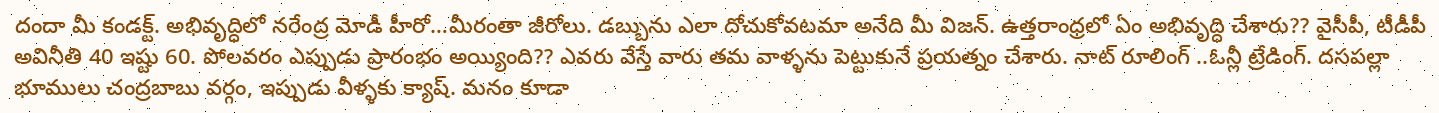దందా మీ కండక్ట్. అభివృద్ధిలో నరేంద్ర మోడీ హీరో…మీరంతా జీరోలు. డబ్బును ఎలా దోచుకోవటమా అనేది మీ విజన్. ఉత్తరాంధ్రలో ఏం అభివృద్ధి చేశారు?? వైసీపీ, టీడీపీ అవినీతి 40 ఇష్టు 60. పోలవరం ఎప్పుడు ప్రారంభం అయ్యింది?? ఎవరు వేస్తే వారు తమ వాళ్ళను పెట్టుకునే ప్రయత్నం చేశారు. నాట్ రూలింగ్ ..ఓన్లీ ట్రేడింగ్. దసపల్లా భూములు చంద్రబాబు వర్గం, ఇప్పుడు వీళ్ళకు క్యాష్. మనం కూడా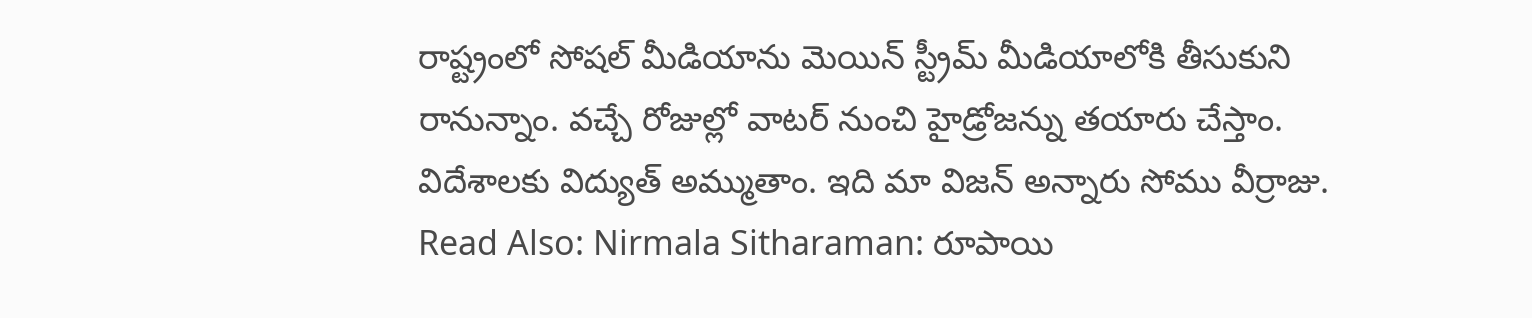రాష్ట్రంలో సోషల్ మీడియాను మెయిన్ స్ట్రీమ్ మీడియాలోకి తీసుకుని రానున్నాం. వచ్చే రోజుల్లో వాటర్ నుంచి హైడ్రోజన్ను తయారు చేస్తాం. విదేశాలకు విద్యుత్ అమ్ముతాం. ఇది మా విజన్ అన్నారు సోము వీర్రాజు.
Read Also: Nirmala Sitharaman: రూపాయి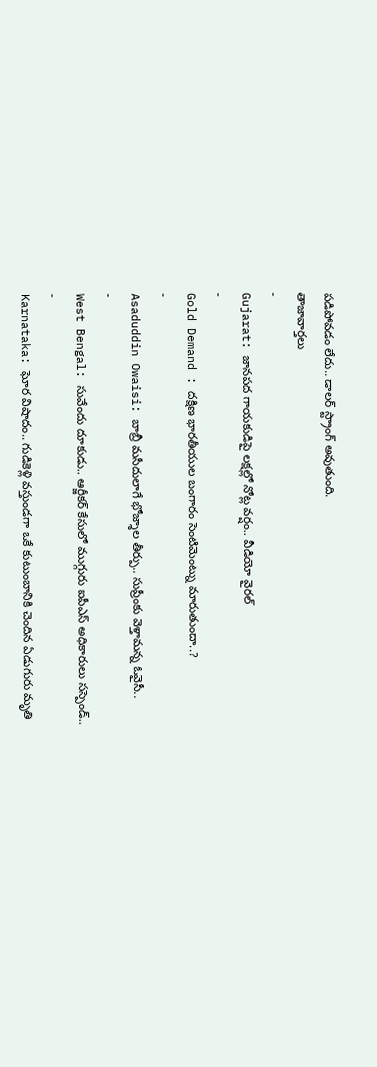పడిపోవడం లేదు.. డాలర్ స్ట్రాంగ్ అవుతుంది.
తాజావార్తలు
-
Gujarat: జానపద గాయకుడిపై లక్షల్లో నోట్ల వర్షం.. వీడియో వైరల్
-
Gold Demand : దక్షిణ భారతీయుల బంగారం సెంటిమెంట్ను మారుతుందా..?
-
Asaduddin Owaisi: బాబ్రీ మసీదులాగే భోజ్శాల తీర్పు.. సుప్రీంకు వెళ్తామన్న ఓవైసీ..
-
West Bengal: సువేందు దూకుడు.. ఆర్జీకర్ కేసులో ముగ్గురు ఐపీఎస్ అధికారులు సస్పెండ్..
-
Karnataka: ఘోర విషాదం.. గుడికెళ్లి వస్తుండగా ఒకే కుటుంబానికి చెందిన ఏడుగురు మృతి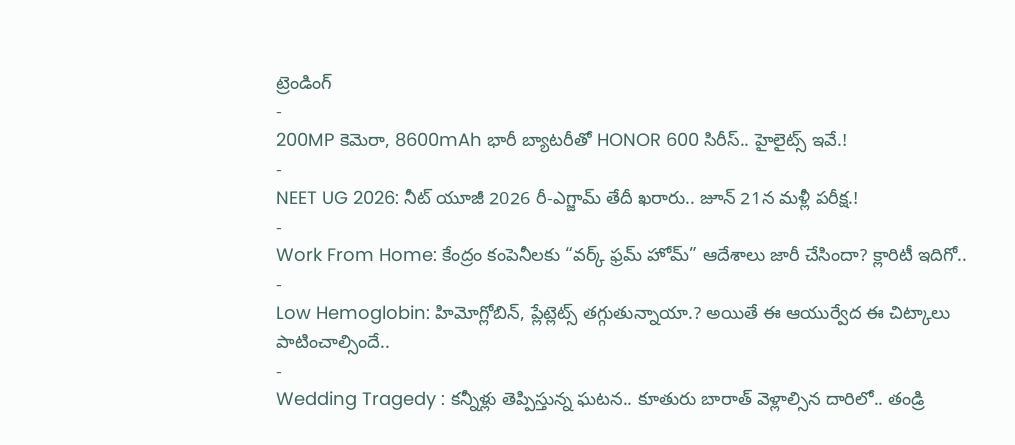ట్రెండింగ్
-
200MP కెమెరా, 8600mAh భారీ బ్యాటరీతో HONOR 600 సిరీస్.. హైలైట్స్ ఇవే.!
-
NEET UG 2026: నీట్ యూజీ 2026 రీ-ఎగ్జామ్ తేదీ ఖరారు.. జూన్ 21న మళ్లీ పరీక్ష.!
-
Work From Home: కేంద్రం కంపెనీలకు “వర్క్ ఫ్రమ్ హోమ్” ఆదేశాలు జారీ చేసిందా? క్లారిటీ ఇదిగో..
-
Low Hemoglobin: హిమోగ్లోబిన్, ప్లేట్లెట్స్ తగ్గుతున్నాయా.? అయితే ఈ ఆయుర్వేద ఈ చిట్కాలు పాటించాల్సిందే..
-
Wedding Tragedy : కన్నీళ్లు తెప్పిస్తున్న ఘటన.. కూతురు బారాత్ వెళ్లాల్సిన దారిలో.. తండ్రి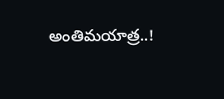అంతిమయాత్ర..!